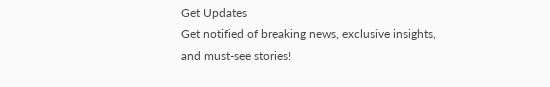Get Updates
Get notified of breaking news, exclusive insights, and must-see stories!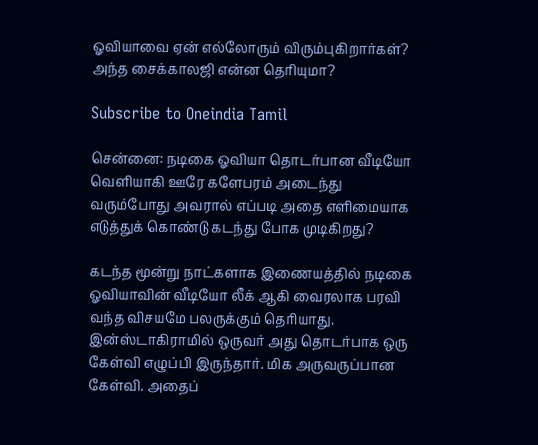ஓவியாவை ஏன் எல்லோரும் விரும்புகிறார்கள்? அந்த சைக்காலஜி என்ன தெரியுமா?

Subscribe to Oneindia Tamil

சென்னை: நடிகை ஓவியா தொடர்பான வீடியோ வெளியாகி ஊரே களேபரம் அடைந்து வரும்போது அவரால் எப்படி அதை எளிமையாக எடுத்துக் கொண்டு கடந்து போக முடிகிறது?

கடந்த மூன்று நாட்களாக இணையத்தில் நடிகை ஓவியாவின் வீடியோ லீக் ஆகி வைரலாக பரவி வந்த விசயமே பலருக்கும் தெரியாது. இன்ஸ்டாகிராமில் ஒருவர் அது தொடர்பாக ஒரு கேள்வி எழுப்பி இருந்தார். மிக அருவருப்பான கேள்வி. அதைப்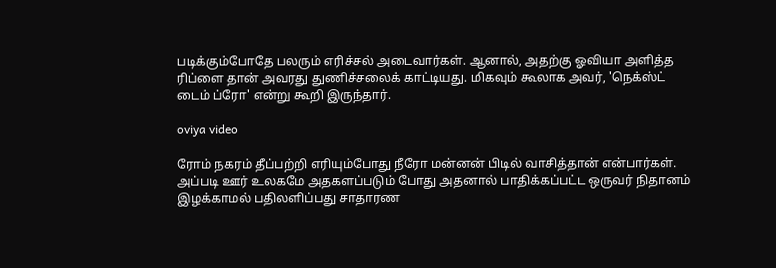படிக்கும்போதே பலரும் எரிச்சல் அடைவார்கள். ஆனால், அதற்கு ஓவியா அளித்த ரிப்ளை தான் அவரது துணிச்சலைக் காட்டியது. மிகவும் கூலாக அவர், 'நெக்ஸ்ட் டைம் ப்ரோ' என்று கூறி இருந்தார்.

oviya video

ரோம் நகரம் தீப்பற்றி எரியும்போது நீரோ மன்னன் பிடில் வாசித்தான் என்பார்கள். அப்படி ஊர் உலகமே அதகளப்படும் போது அதனால் பாதிக்கப்பட்ட ஒருவர் நிதானம் இழக்காமல் பதிலளிப்பது சாதாரண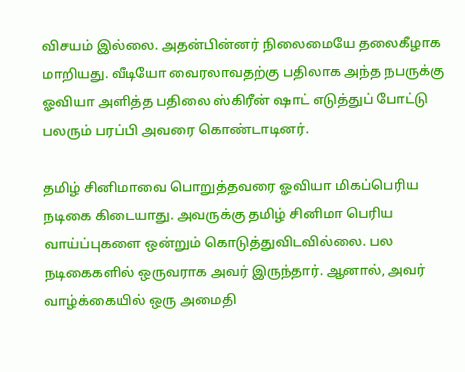விசயம் இல்லை. அதன்பின்னர் நிலைமையே தலைகீழாக மாறியது. வீடியோ வைரலாவதற்கு பதிலாக அந்த நபருக்கு ஓவியா அளித்த பதிலை ஸ்கிரீன் ஷாட் எடுத்துப் போட்டு பலரும் பரப்பி அவரை கொண்டாடினர்.

தமிழ் சினிமாவை பொறுத்தவரை ஓவியா மிகப்பெரிய நடிகை கிடையாது. அவருக்கு தமிழ் சினிமா பெரிய வாய்ப்புகளை ஒன்றும் கொடுத்துவிடவில்லை. பல நடிகைகளில் ஒருவராக அவர் இருந்தார். ஆனால், அவர் வாழ்க்கையில் ஒரு அமைதி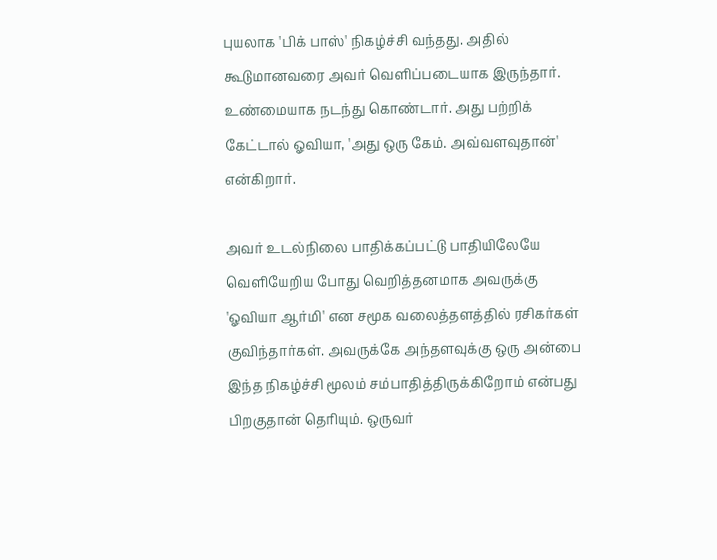புயலாக 'பிக் பாஸ்' நிகழ்ச்சி வந்தது. அதில் கூடுமானவரை அவர் வெளிப்படையாக இருந்தார். உண்மையாக நடந்து கொண்டார். அது பற்றிக் கேட்டால் ஓவியா, 'அது ஒரு கேம். அவ்வளவுதான்' என்கிறார்.

அவர் உடல்நிலை பாதிக்கப்பட்டு பாதியிலேயே வெளியேறிய போது வெறித்தனமாக அவருக்கு 'ஓவியா ஆர்மி' என சமூக வலைத்தளத்தில் ரசிகர்கள் குவிந்தார்கள். அவருக்கே அந்தளவுக்கு ஒரு அன்பை இந்த நிகழ்ச்சி மூலம் சம்பாதித்திருக்கிறோம் என்பது பிறகுதான் தெரியும். ஒருவர்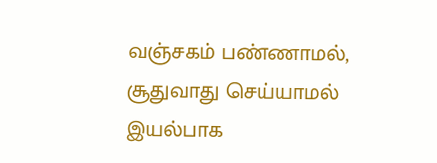வஞ்சகம் பண்ணாமல், சூதுவாது செய்யாமல் இயல்பாக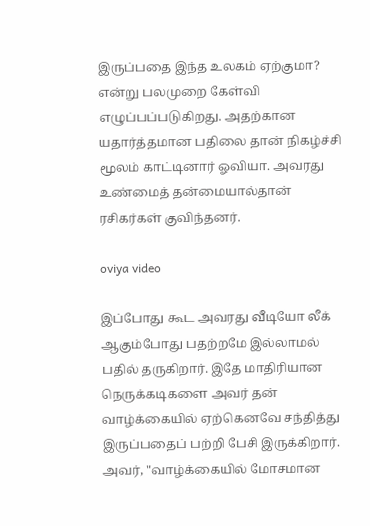இருப்பதை இந்த உலகம் ஏற்குமா? என்று பலமுறை கேள்வி எழுப்பப்படுகிறது. அதற்கான யதார்த்தமான பதிலை தான் நிகழ்ச்சி மூலம் காட்டினார் ஓவியா. அவரது உண்மைத் தன்மையால்தான் ரசிகர்கள் குவிந்தனர்.

oviya video

இப்போது கூட அவரது வீடியோ லீக் ஆகும்போது பதற்றமே இல்லாமல் பதில் தருகிறார். இதே மாதிரியான நெருக்கடிகளை அவர் தன் வாழ்க்கையில் ஏற்கெனவே சந்தித்து இருப்பதைப் பற்றி பேசி இருக்கிறார். அவர், "வாழ்க்கையில் மோசமான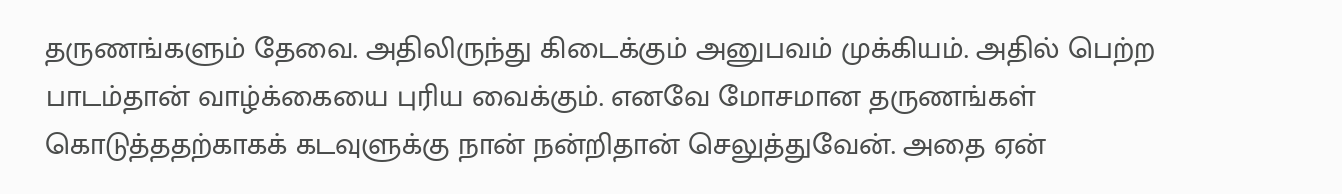தருணங்களும் தேவை. அதிலிருந்து கிடைக்கும் அனுபவம் முக்கியம். அதில் பெற்ற பாடம்தான் வாழ்க்கையை புரிய வைக்கும். எனவே மோசமான தருணங்கள் கொடுத்ததற்காகக் கடவுளுக்கு நான் நன்றிதான் செலுத்துவேன். அதை ஏன்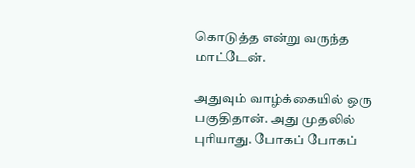கொடுத்த என்று வருந்த மாட்டேன்.

அதுவும் வாழ்க்கையில் ஒரு பகுதிதான். அது முதலில் புரியாது. போகப் போகப்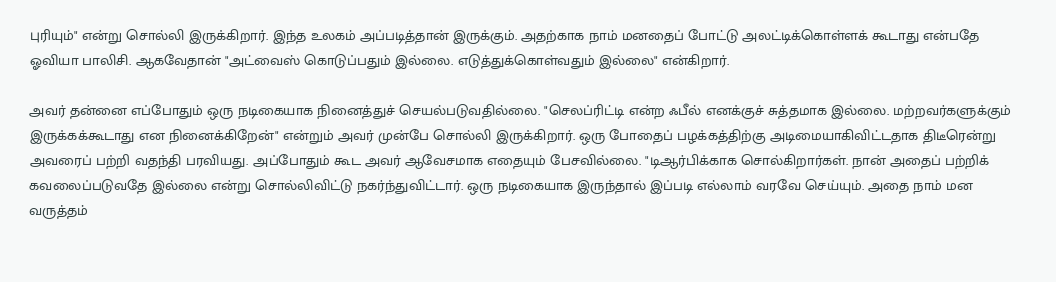புரியும்" என்று சொல்லி இருக்கிறார். இந்த உலகம் அப்படித்தான் இருக்கும். அதற்காக நாம் மனதைப் போட்டு அலட்டிக்கொள்ளக் கூடாது என்பதே ஓவியா பாலிசி. ஆகவேதான் "அட்வைஸ் கொடுப்பதும் இல்லை. எடுத்துக்கொள்வதும் இல்லை" என்கிறார்.

அவர் தன்னை எப்போதும் ஒரு நடிகையாக நினைத்துச் செயல்படுவதில்லை. "செலப்ரிட்டி என்ற ஃபீல் எனக்குச் சுத்தமாக இல்லை. மற்றவர்களுக்கும் இருக்கக்கூடாது என நினைக்கிறேன்" என்றும் அவர் முன்பே சொல்லி இருக்கிறார். ஒரு போதைப் பழக்கத்திற்கு அடிமையாகிவிட்டதாக திடீரென்று அவரைப் பற்றி வதந்தி பரவியது. அப்போதும் கூட அவர் ஆவேசமாக எதையும் பேசவில்லை. "டிஆர்பிக்காக சொல்கிறார்கள். நான் அதைப் பற்றிக் கவலைப்படுவதே இல்லை என்று சொல்லிவிட்டு நகர்ந்துவிட்டார். ஒரு நடிகையாக இருந்தால் இப்படி எல்லாம் வரவே செய்யும். அதை நாம் மன வருத்தம்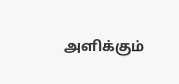அளிக்கும்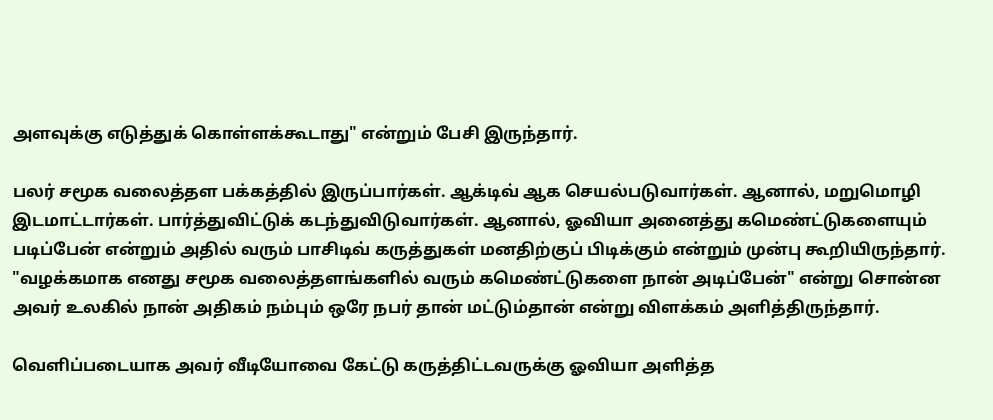அளவுக்கு எடுத்துக் கொள்ளக்கூடாது" என்றும் பேசி இருந்தார்.

பலர் சமூக வலைத்தள பக்கத்தில் இருப்பார்கள். ஆக்டிவ் ஆக செயல்படுவார்கள். ஆனால், மறுமொழி இடமாட்டார்கள். பார்த்துவிட்டுக் கடந்துவிடுவார்கள். ஆனால், ஓவியா அனைத்து கமெண்ட்டுகளையும் படிப்பேன் என்றும் அதில் வரும் பாசிடிவ் கருத்துகள் மனதிற்குப் பிடிக்கும் என்றும் முன்பு கூறியிருந்தார். "வழக்கமாக எனது சமூக வலைத்தளங்களில் வரும் கமெண்ட்டுகளை நான் அடிப்பேன்" என்று சொன்ன அவர் உலகில் நான் அதிகம் நம்பும் ஒரே நபர் தான் மட்டும்தான் என்று விளக்கம் அளித்திருந்தார்.

வெளிப்படையாக அவர் வீடியோவை கேட்டு கருத்திட்டவருக்கு ஓவியா அளித்த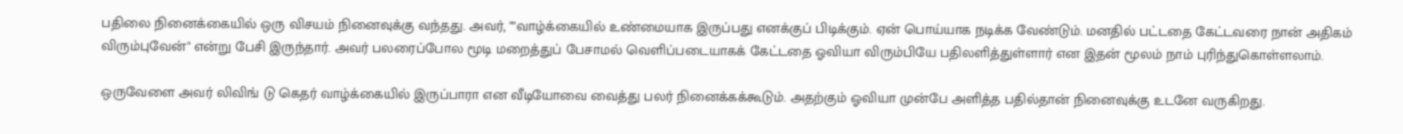பதிலை நினைக்கையில் ஒரு விசயம் நினைவுக்கு வந்தது. அவர், ""வாழ்க்கையில் உண்மையாக இருப்பது எனக்குப் பிடிக்கும். ஏன் பொய்யாக நடிக்க வேண்டும். மனதில் பட்டதை கேட்டவரை நான் அதிகம் விரும்புவேன்" என்று பேசி இருந்தார். அவர் பலரைப்போல மூடி மறைத்துப் பேசாமல் வெளிப்படையாகக் கேட்டதை ஓவியா விரும்பியே பதிலளித்துள்ளார் என இதன் மூலம் நாம் புரிந்துகொள்ளலாம்.

ஒருவேளை அவர் லிவிங் டு கெதர் வாழ்க்கையில் இருப்பாரா என வீடியோவை வைத்து பலர் நினைக்கக்கூடும். அதற்கும் ஓவியா முன்பே அளித்த பதில்தான் நினைவுக்கு உடனே வருகிறது.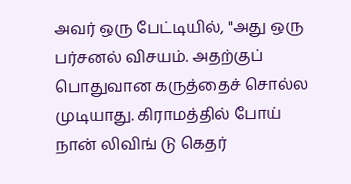அவர் ஒரு பேட்டியில், "அது ஒரு பர்சனல் விசயம். அதற்குப் பொதுவான கருத்தைச் சொல்ல முடியாது. கிராமத்தில் போய் நான் லிவிங் டு கெதர்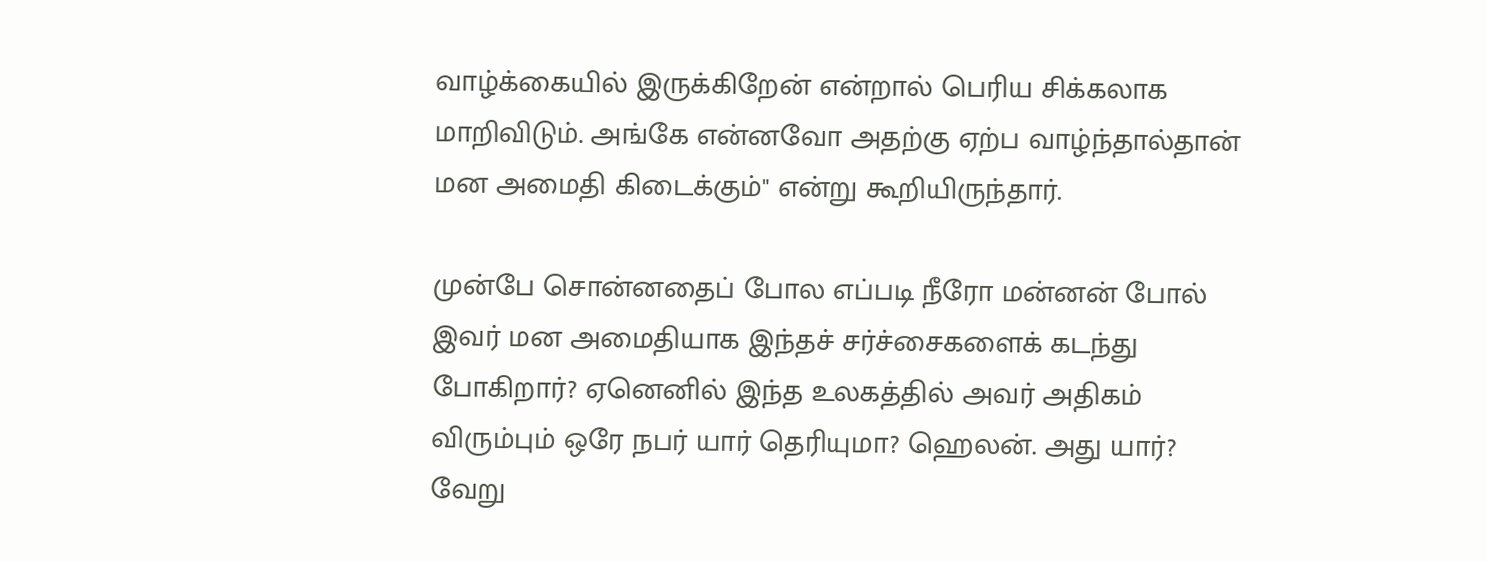வாழ்க்கையில் இருக்கிறேன் என்றால் பெரிய சிக்கலாக மாறிவிடும். அங்கே என்னவோ அதற்கு ஏற்ப வாழ்ந்தால்தான் மன அமைதி கிடைக்கும்" என்று கூறியிருந்தார்.

முன்பே சொன்னதைப் போல எப்படி நீரோ மன்னன் போல் இவர் மன அமைதியாக இந்தச் சர்ச்சைகளைக் கடந்து போகிறார்? ஏனெனில் இந்த உலகத்தில் அவர் அதிகம் விரும்பும் ஒரே நபர் யார் தெரியுமா? ஹெலன். அது யார்? வேறு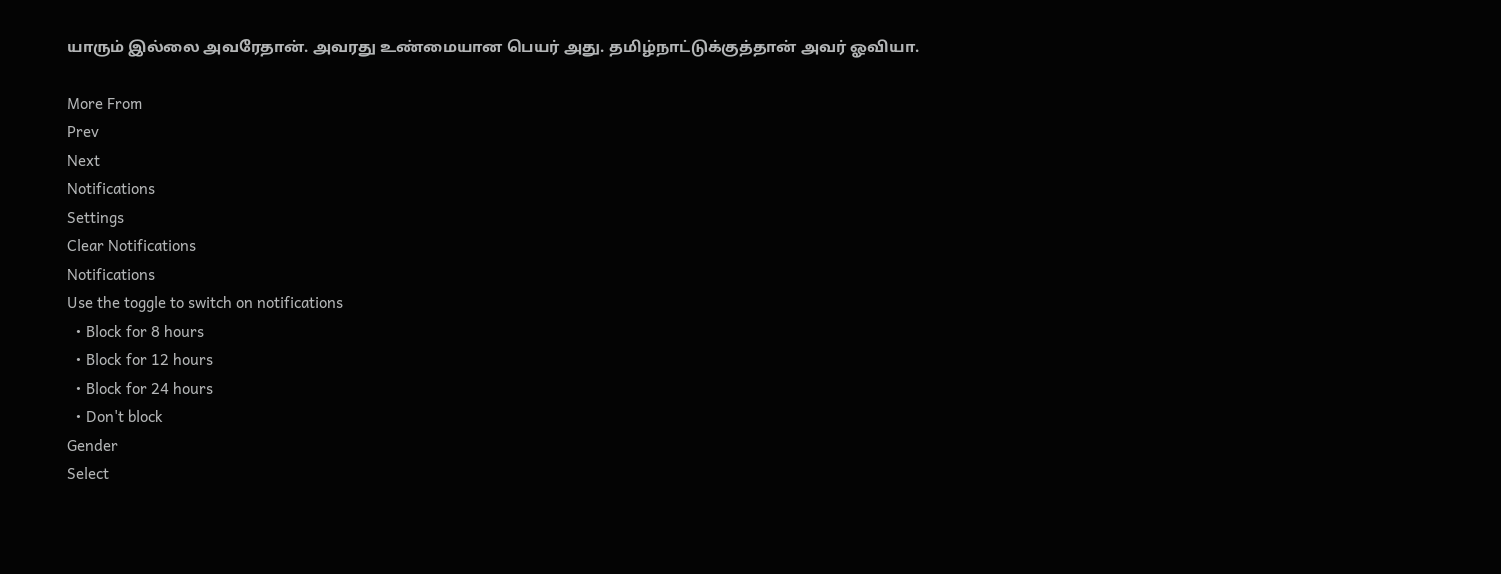யாரும் இல்லை அவரேதான். அவரது உண்மையான பெயர் அது. தமிழ்நாட்டுக்குத்தான் அவர் ஓவியா.

More From
Prev
Next
Notifications
Settings
Clear Notifications
Notifications
Use the toggle to switch on notifications
  • Block for 8 hours
  • Block for 12 hours
  • Block for 24 hours
  • Don't block
Gender
Select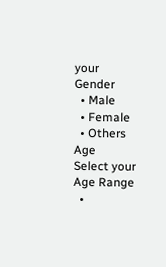your Gender
  • Male
  • Female
  • Others
Age
Select your Age Range
  •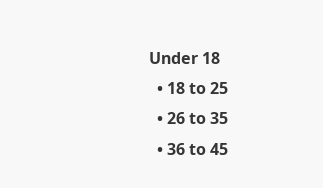Under 18
  • 18 to 25
  • 26 to 35
  • 36 to 45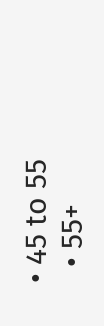• 45 to 55
  • 55+